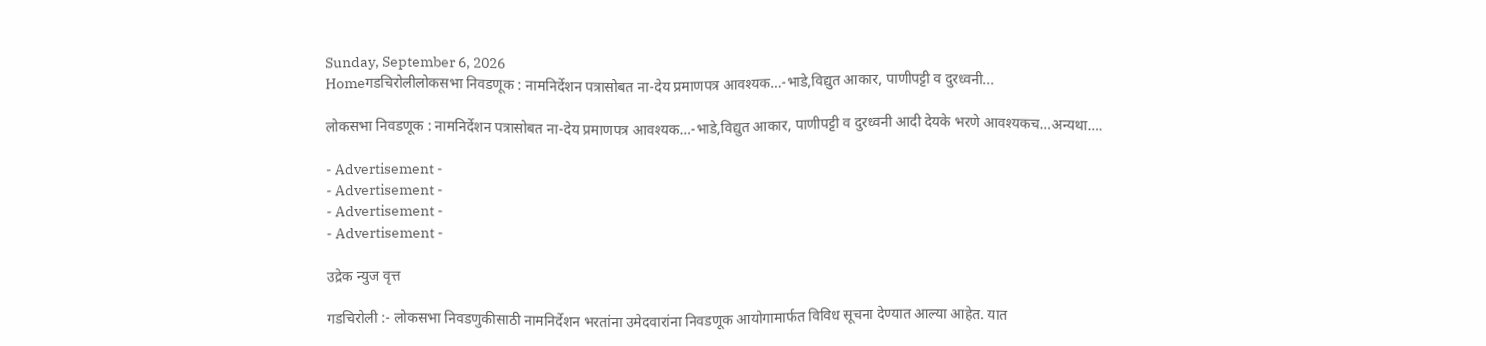Sunday, September 6, 2026
Homeगडचिरोलीलोकसभा निवडणूक : नामनिर्देशन पत्रासोबत ना-देय प्रमाणपत्र आवश्यक…-भाडे,विद्युत आकार, पाणीपट्टी व दुरध्वनी...

लोकसभा निवडणूक : नामनिर्देशन पत्रासोबत ना-देय प्रमाणपत्र आवश्यक…-भाडे,विद्युत आकार, पाणीपट्टी व दुरध्वनी आदी देयके भरणे आवश्यकच…अन्यथा….

- Advertisement -
- Advertisement -
- Advertisement -
- Advertisement -

उद्रेक न्युज वृत्त

गडचिरोली :- लोकसभा निवडणुकीसाठी नामनिर्देशन भरतांना उमेदवारांना निवडणूक आयोगामार्फत विविध सूचना देण्यात आल्या आहेत. यात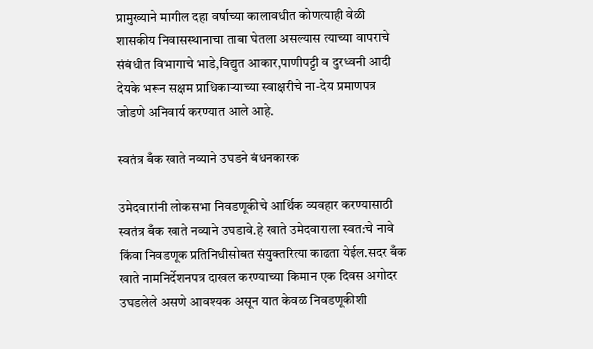प्रामुख्याने मागील दहा वर्षाच्या कालावधीत कोणत्याही वेळी शासकीय निवासस्थानाचा ताबा घेतला असल्यास त्याच्या वापराचे संबंधीत विभागाचे भाडे,विद्युत आकार,पाणीपट्टी व दुरध्वनी आदी देयके भरून सक्षम प्राधिकाऱ्याच्या स्वाक्षरीचे ना-देय प्रमाणपत्र जोडणे अनिवार्य करण्यात आले आहे.

स्वतंत्र बँक खाते नव्याने उघडने बंधनकारक

उमेदवारांनी लोकसभा निवडणूकीचे आर्थिक व्यवहार करण्यासाठी स्वतंत्र बँक खाते नव्याने उघडावे.हे खाते उमेदवाराला स्वत:चे नावे किंवा निवडणूक प्रतिनिधीसोबत संयुक्तरित्या काढता येईल.सदर बँक खाते नामनिर्देशनपत्र दाखल करण्याच्या किमान एक दिवस अगोदर उघडलेले असणे आवश्यक असून यात केवळ निवडणूकीशी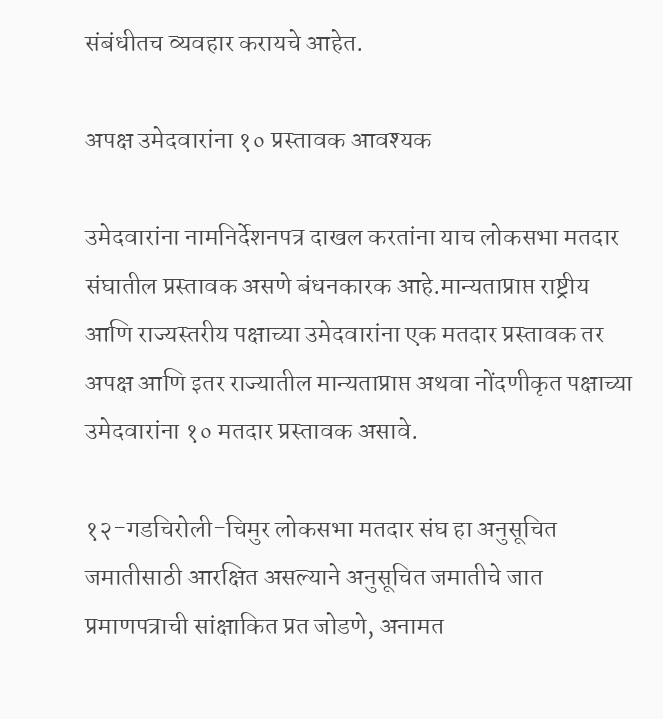संबंधीतच व्यवहार करायचे आहेत.

अपक्ष उमेदवारांना १० प्रस्तावक आवश्यक

उमेदवारांना नामनिर्देशनपत्र दाखल करतांना याच लोकसभा मतदार संघातील प्रस्तावक असणे बंधनकारक आहे.मान्यताप्राप्त राष्ट्रीय आणि राज्यस्तरीय पक्षाच्या उमेदवारांना एक मतदार प्रस्तावक तर अपक्ष आणि इतर राज्यातील मान्यताप्राप्त अथवा नोंदणीकृत पक्षाच्या उमेदवारांना १० मतदार प्रस्तावक असावे.

१२-गडचिरोली-चिमुर लोकसभा मतदार संघ हा अनुसूचित जमातीसाठी आरक्षित असल्याने अनुसूचित जमातीचे जात प्रमाणपत्राची सांक्षाकित प्रत जोडणे, अनामत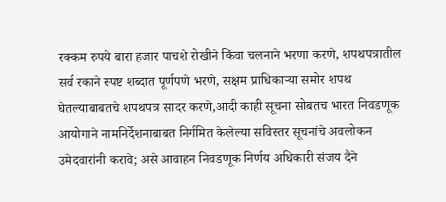रक्कम रुपये बारा हजार पाचशे रोखीने किंवा चलनाने भरणा करणे, शपथपत्रातील सर्व रकाने स्पष्ट शब्दात पूर्णपणे भरणे, सक्षम प्राधिकाऱ्या समोर शपथ घेतल्याबाबतचे शपथपत्र सादर करणे,आदी काही सूचना सोबतच भारत निवडणूक आयोगाने नामनिर्देशनाबाबत निर्गमित केलेल्या सविस्तर सूचनांचे अवलोकन उमेदवारांनी करावे; असे आवाहन निवडणूक निर्णय अधिकारी संजय दैने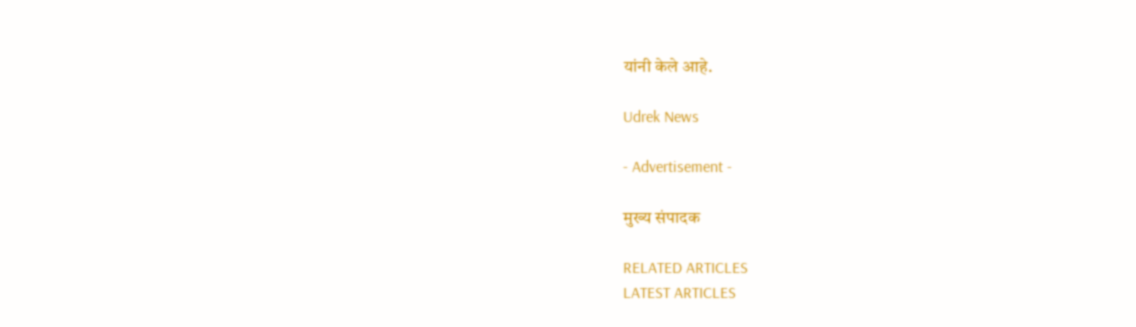यांनी केले आहे.

Udrek News

- Advertisement -

मुख्य संपादक

RELATED ARTICLES
LATEST ARTICLES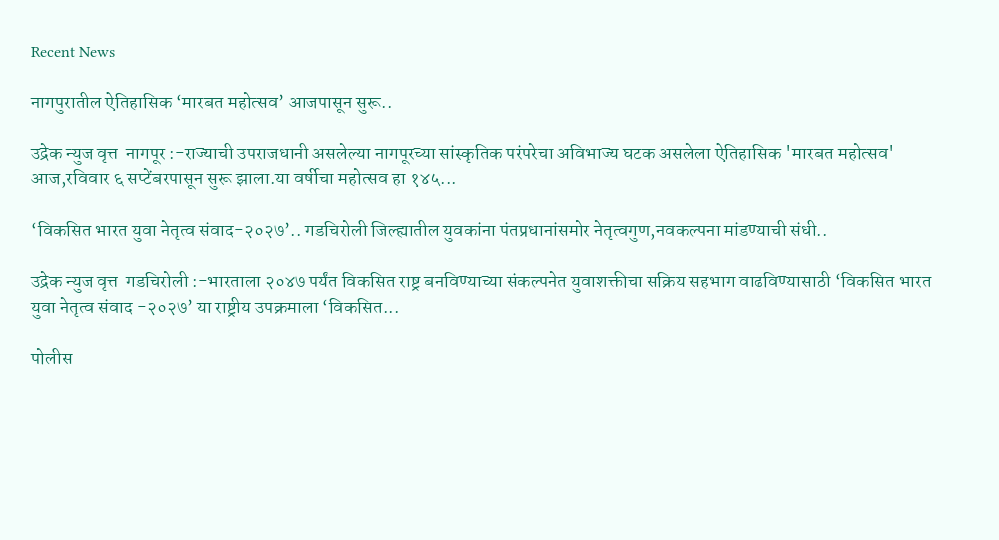Recent News

नागपुरातील ऐतिहासिक ‘मारबत महोत्सव’ आजपासून सुरू..

उद्रेक न्युज वृत्त  नागपूर :-राज्याची उपराजधानी असलेल्या नागपूरच्या सांस्कृतिक परंपरेचा अविभाज्य घटक असलेला ऐतिहासिक 'मारबत महोत्सव' आज,रविवार ६ सप्टेंबरपासून सुरू झाला.या वर्षीचा महोत्सव हा १४५...

‘विकसित भारत युवा नेतृत्व संवाद-२०२७’.. गडचिरोली जिल्ह्यातील युवकांना पंतप्रधानांसमोर नेतृत्वगुण,नवकल्पना मांडण्याची संधी..

उद्रेक न्युज वृत्त  गडचिरोली :-भारताला २०४७ पर्यंत विकसित राष्ट्र बनविण्याच्या संकल्पनेत युवाशक्तीचा सक्रिय सहभाग वाढविण्यासाठी ‘विकसित भारत युवा नेतृत्व संवाद -२०२७’ या राष्ट्रीय उपक्रमाला ‘विकसित...

पोलीस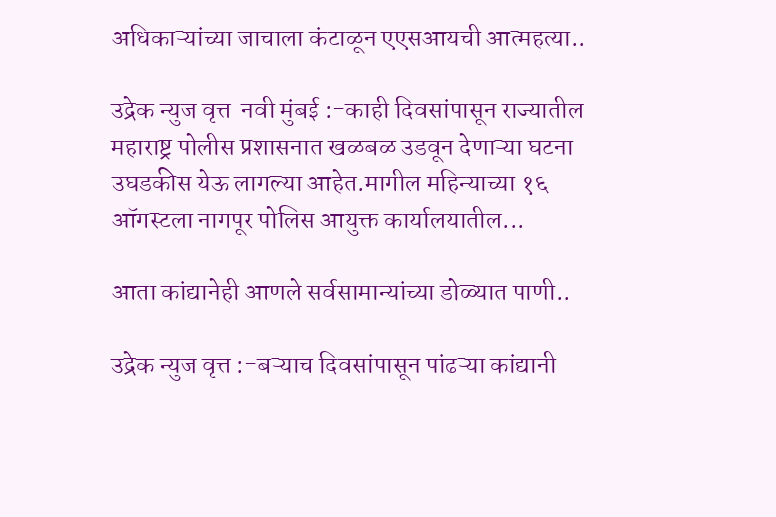अधिकाऱ्यांच्या जाचाला कंटाळून एएसआयची आत्महत्या..

उद्रेक न्युज वृत्त  नवी मुंबई :-काही दिवसांपासून राज्यातील महाराष्ट्र पोलीस प्रशासनात खळबळ उडवून देणाऱ्या घटना उघडकीस येऊ लागल्या आहेत.मागील महिन्याच्या १६ ऑगस्टला नागपूर पोलिस आयुक्त कार्यालयातील...

आता कांद्यानेही आणले सर्वसामान्यांच्या डोळ्यात पाणी..

उद्रेक न्युज वृत्त :-बऱ्याच दिवसांपासून पांढऱ्या कांद्यानी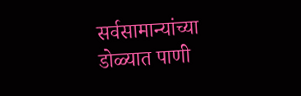सर्वसामान्यांच्या डोळ्यात पाणी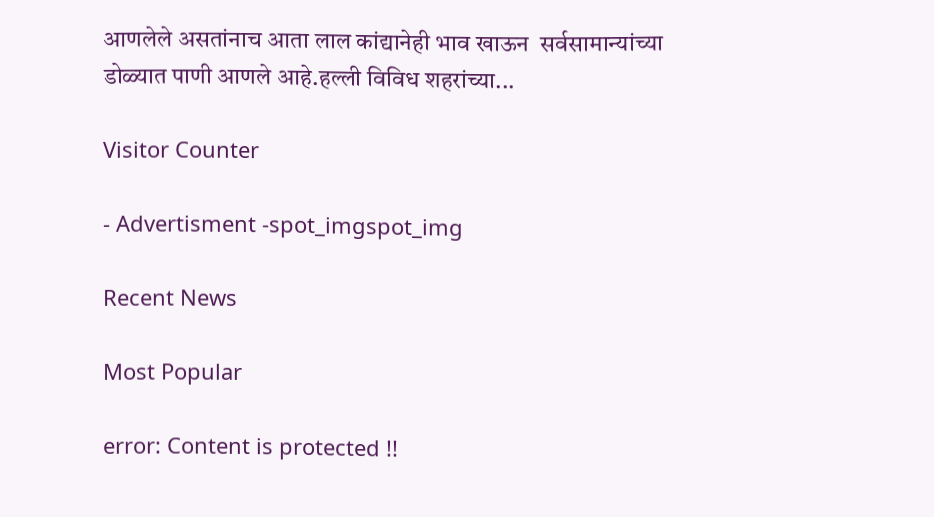आणलेले असतांनाच आता लाल कांद्यानेही भाव खाऊन  सर्वसामान्यांच्या डोळ्यात पाणी आणले आहे.हल्ली विविध शहरांच्या...

Visitor Counter

- Advertisment -spot_imgspot_img

Recent News

Most Popular

error: Content is protected !!